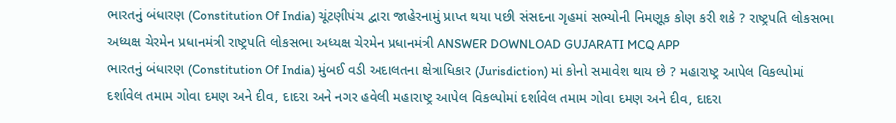ભારતનું બંધારણ (Constitution Of India) ચૂંટણીપંચ દ્વારા જાહેરનામું પ્રાપ્ત થયા પછી સંસદના ગૃહમાં સભ્યોની નિમણૂક કોણ કરી શકે ? રાષ્ટ્રપતિ લોકસભા અધ્યક્ષ ચેરમેન પ્રધાનમંત્રી રાષ્ટ્રપતિ લોકસભા અધ્યક્ષ ચેરમેન પ્રધાનમંત્રી ANSWER DOWNLOAD GUJARATI MCQ APP
ભારતનું બંધારણ (Constitution Of India) મુંબઈ વડી અદાલતના ક્ષેત્રાધિકાર (Jurisdiction) માં કોનો સમાવેશ થાય છે ? મહારાષ્ટ્ર આપેલ વિકલ્પોમાં દર્શાવેલ તમામ ગોવા દમણ અને દીવ, દાદરા અને નગર હવેલી મહારાષ્ટ્ર આપેલ વિકલ્પોમાં દર્શાવેલ તમામ ગોવા દમણ અને દીવ, દાદરા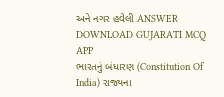અને નગર હવેલી ANSWER DOWNLOAD GUJARATI MCQ APP
ભારતનું બંધારણ (Constitution Of India) રાજ્યના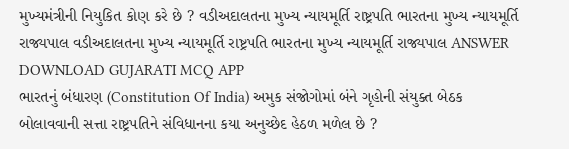મુખ્યમંત્રીની નિયુકિત કોણ કરે છે ? વડીઅદાલતના મુખ્ય ન્યાયમૂર્તિ રાષ્ટ્રપતિ ભારતના મુખ્ય ન્યાયમૂર્તિ રાજ્યપાલ વડીઅદાલતના મુખ્ય ન્યાયમૂર્તિ રાષ્ટ્રપતિ ભારતના મુખ્ય ન્યાયમૂર્તિ રાજ્યપાલ ANSWER DOWNLOAD GUJARATI MCQ APP
ભારતનું બંધારણ (Constitution Of India) અમુક સંજોગોમાં બંને ગૃહોની સંયુક્ત બેઠક બોલાવવાની સત્તા રાષ્ટ્રપતિને સંવિધાનના કયા અનુચ્છેદ હેઠળ મળેલ છે ?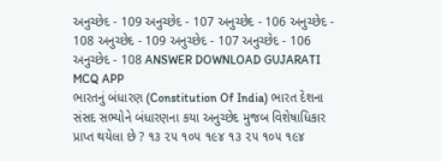અનુચ્છેદ - 109 અનુચ્છેદ - 107 અનુચ્છેદ - 106 અનુચ્છેદ - 108 અનુચ્છેદ - 109 અનુચ્છેદ - 107 અનુચ્છેદ - 106 અનુચ્છેદ - 108 ANSWER DOWNLOAD GUJARATI MCQ APP
ભારતનું બંધારણ (Constitution Of India) ભારત દેશના સંસદ સભ્યોને બંધારણના કયા અનુચ્છેદ મુજબ વિશેષાધિકાર પ્રાપ્ત થયેલા છે ? ૧૩ ૨૫ ૧૦૫ ૧૯૪ ૧૩ ૨૫ ૧૦૫ ૧૯૪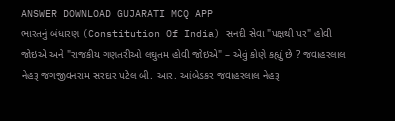ANSWER DOWNLOAD GUJARATI MCQ APP
ભારતનું બંધારણ (Constitution Of India) સનદી સેવા "પક્ષથી પર" હોવી જોઇએ અને "રાજકીય ગણતરીઓ લઘુતમ હોવી જોઇએ" – એવું કોણે કહ્યું છે ? જવાહરલાલ નેહરૂ જગજીવનરામ સરદાર પટેલ બી. આર. આંબેડકર જવાહરલાલ નેહરૂ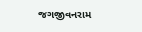જગજીવનરામ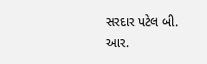સરદાર પટેલ બી. આર.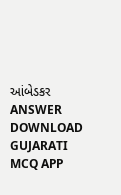આંબેડકર ANSWER DOWNLOAD GUJARATI MCQ APP